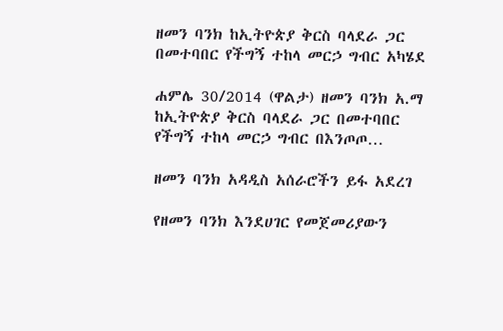ዘመን ባንክ ከኢትዮጵያ ቅርስ ባላደራ ጋር በመተባበር የችግኝ ተከላ መርኃ ግብር አካሄደ

ሐምሌ 30/2014 (ዋልታ) ዘመን ባንክ አ.ማ ከኢትዮጵያ ቅርስ ባላደራ ጋር በመተባበር የችግኝ ተከላ መርኃ ግብር በእንጦጦ…

ዘመን ባንክ አዳዲስ አሰራሮችን ይፋ አደረገ

የዘመን ባንክ እንደሀገር የመጀመሪያውን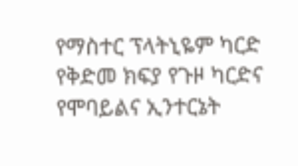የማስተር ፕላትኒዬም ካርድ የቅድመ ክፍያ የጉዞ ካርድና የሞባይልና ኢንተርኔት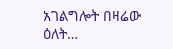አገልግሎት በዛሬው ዕለት…